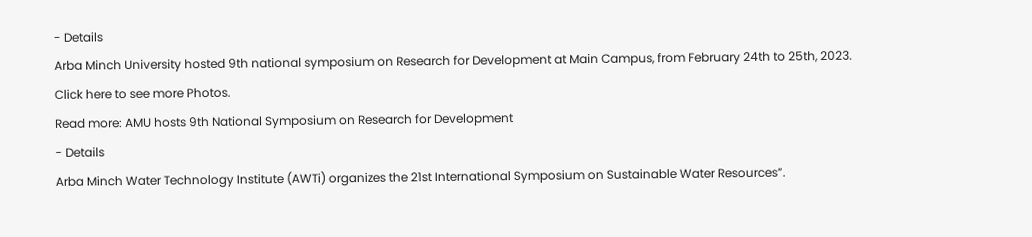- Details
Arba Minch University hosted 9th national symposium on Research for Development at Main Campus, from February 24th to 25th, 2023. Click here to see more Photos.
Read more: AMU hosts 9th National Symposium on Research for Development
- Details
Arba Minch Water Technology Institute (AWTi) organizes the 21st International Symposium on Sustainable Water Resources”.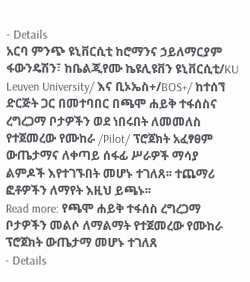- Details
አርባ ምንጭ ዩኒቨርሲቲ ከሮማንና ኃይለማርያም ፋውንዴሽን፣ ከቤልጂየሙ ኬዩሊዩቨን ዩኒቨርሲቲ/KU Leuven University/ እና ቢኦኤስ+/BOS+/ ከተሰኘ ድርጅት ጋር በመተባበር በጫሞ ሐይቅ ተፋሰስና ረግረጋማ ቦታዎችን ወደ ነበሩበት ለመመለስ የተጀመረው የሙከራ /Pilot/ ፕሮጀክት አፈፃፀም ውጤታማና ለቀጣይ ሰፋፊ ሥራዎች ማሳያ ልምዶች እየተገኙበት መሆኑ ተገለጸ፡፡ ተጨማሪ ፎቶዎችን ለማየት እዚህ ይጫኑ፡፡
Read more: የጫሞ ሐይቅ ተፋሰስ ረግረጋማ ቦታዎችን መልሶ ለማልማት የተጀመረው የሙከራ ፕሮጀክት ውጤታማ መሆኑ ተገለጸ
- Details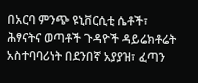በአርባ ምንጭ ዩኒቨርሲቲ ሴቶች፣ ሕፃናትና ወጣቶች ጉዳዮች ዳይሬክቶሬት አስተባባሪነት በደንበኛ አያያዝ፣ ፈጣን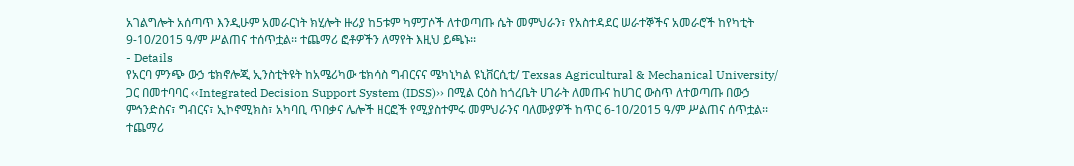አገልግሎት አሰጣጥ እንዲሁም አመራርነት ክሂሎት ዙሪያ ከ5ቱም ካምፓሶች ለተወጣጡ ሴት መምህራን፣ የአስተዳደር ሠራተኞችና አመራሮች ከየካቲት 9-10/2015 ዓ/ም ሥልጠና ተሰጥቷል፡፡ ተጨማሪ ፎቶዎችን ለማየት እዚህ ይጫኑ፡፡
- Details
የአርባ ምንጭ ውኃ ቴክኖሎጂ ኢንስቲትዩት ከአሜሪካው ቴክሳስ ግብርናና ሜካኒካል ዩኒቨርሲቲ/ Texsas Agricultural & Mechanical University/ ጋር በመተባባር ‹‹Integrated Decision Support System (IDSS)›› በሚል ርዕስ ከጎረቤት ሀገራት ለመጡና ከሀገር ውስጥ ለተወጣጡ በውኃ ምኅንድስና፣ ግብርና፣ ኢኮኖሚክስ፣ አካባቢ ጥበቃና ሌሎች ዘርፎች የሚያስተምሩ መምህራንና ባለሙያዎች ከጥር 6-10/2015 ዓ/ም ሥልጠና ሰጥቷል፡፡ ተጨማሪ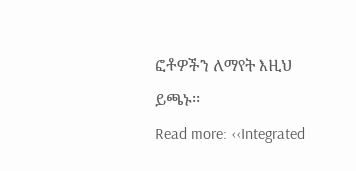ፎቶዎችን ለማየት እዚህ ይጫኑ፡፡
Read more: ‹‹Integrated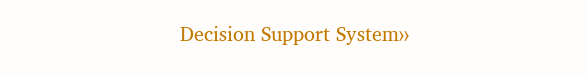Decision Support System››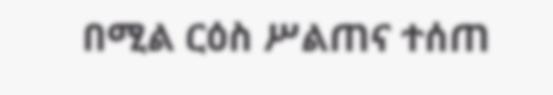በሚል ርዕስ ሥልጠና ተሰጠ